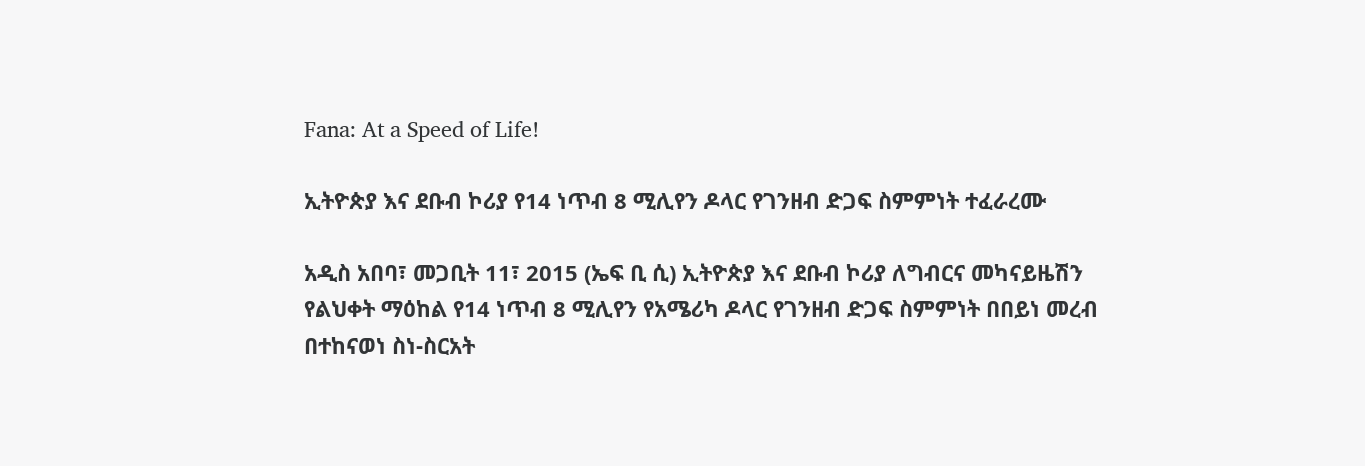Fana: At a Speed of Life!

ኢትዮጵያ እና ደቡብ ኮሪያ የ14 ነጥብ 8 ሚሊየን ዶላር የገንዘብ ድጋፍ ስምምነት ተፈራረሙ

አዲስ አበባ፣ መጋቢት 11፣ 2015 (ኤፍ ቢ ሲ) ኢትዮጵያ እና ደቡብ ኮሪያ ለግብርና መካናይዜሽን የልህቀት ማዕከል የ14 ነጥብ 8 ሚሊየን የአሜሪካ ዶላር የገንዘብ ድጋፍ ስምምነት በበይነ መረብ በተከናወነ ስነ-ስርአት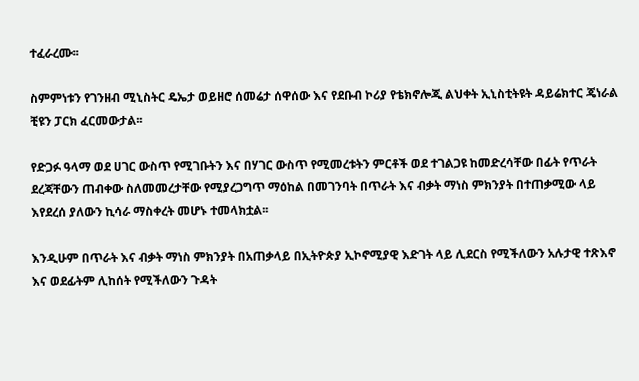ተፈራረሙ፡፡

ስምምነቱን የገንዘብ ሚኒስትር ዴኤታ ወይዘሮ ሰመሬታ ሰዋሰው እና የደቡብ ኮሪያ የቴክኖሎጂ ልህቀት ኢኒስቲትዩት ዳይሬክተር ጄነራል ቺዩን ፓርክ ፈርመውታል፡፡

የድጋፉ ዓላማ ወደ ሀገር ውስጥ የሚገቡትን እና በሃገር ውስጥ የሚመረቱትን ምርቶች ወደ ተገልጋዩ ከመድረሳቸው በፊት የጥራት ደረጃቸውን ጠብቀው ስለመመረታቸው የሚያረጋግጥ ማዕከል በመገንባት በጥራት እና ብቃት ማነስ ምክንያት በተጠቃሚው ላይ እየደረሰ ያለውን ኪሳራ ማስቀረት መሆኑ ተመላክቷል፡፡

እንዲሁም በጥራት እና ብቃት ማነስ ምክንያት በአጠቃላይ በኢትዮጵያ ኢኮኖሚያዊ እድገት ላይ ሊደርስ የሚችለውን አሉታዊ ተጽእኖ እና ወደፊትም ሊከሰት የሚችለውን ጉዳት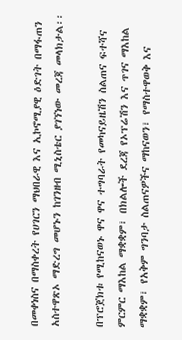በመቀነስና በማስቀረት የሀገርን ማህበራዊ እና ኢኮኖሚያዊ ዕድገት በማፋጠን አስተዋጽኦ ማድረግ መሆኑን ከገንዘብ ሚኒስቴር ያገኘነው መረጃ መላክታል፡፡

በፕሮጀክቱ የሚከናወኑ ዋና ዋና ተግባራት የመካናይዜሽን ስልጠና ፍተሻና ምርምር ማእከል ማቋቋም፣ በክልሎች ደረጃ የኦፕሬሽን እና ጥገና ማእከል ማቋቋም፣ የአቅም ግንባታ ስልጠናዎችና ማከናወን፣ የማስተዋወቅ እና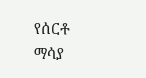የሰርቶ ማሳያ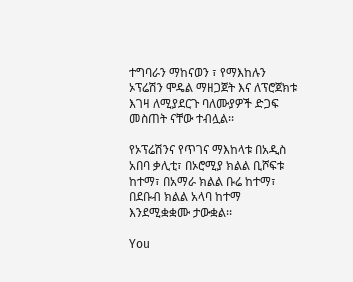ተግባራን ማከናወን ፣ የማእከሉን ኦፕሬሽን ሞዴል ማዘጋጀት እና ለፕሮጀክቱ እገዛ ለሚያደርጉ ባለሙያዎች ድጋፍ መስጠት ናቸው ተብሏል፡፡

የኦፕሬሽንና የጥገና ማእከላቱ በአዲስ አበባ ቃሊቲ፣ በኦሮሚያ ክልል ቢሾፍቱ ከተማ፣ በአማራ ክልል ቡሬ ከተማ፣ በደቡብ ክልል አላባ ከተማ እንደሚቋቋሙ ታውቋል፡፡

You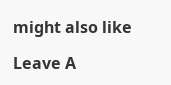might also like

Leave A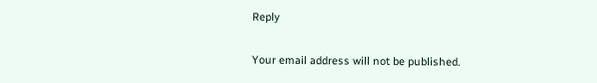Reply

Your email address will not be published.